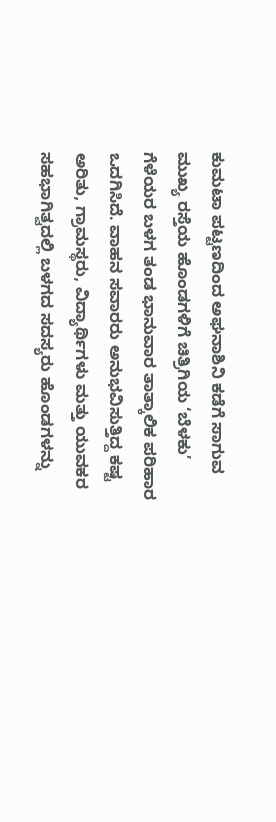ಕುಮಟಾ ಪಟ್ಟಣದಿಂದ ಅಘನಾಶಿನಿ ಕಡೆಗೆ ಸಾಗುವ ಮುಖ್ಯ ರಸ್ತೆಯ ಹೊಂಡಗಳಿಗೆ ಚಿತ್ರಿಗಿಯ ‘ಬೆಳಕು’ ಗೆಳೆಯರ ಬಳಗ ತಂಡ ಭಾನುವಾರ ತಾತ್ಕಾಲಿಕ ಪರಿಹಾರ ಒದಗಿಸಿದೆ. ವಾಹನ ಸವಾರರು ಅನುಭವಿಸುತ್ತಿದ್ದ ಕಷ್ಟ ಅರಿತು, ಗ್ರಾಮಸ್ಥರು, ವಿದ್ಯಾರ್ಥಿಗಳು ಮತ್ತು ಯುವಕರ ಸಹಭಾಗಿತ್ವದಲ್ಲಿ ಬಳಗದ ಸದಸ್ಯರು ಹೊಂಡಗಳನ್ನು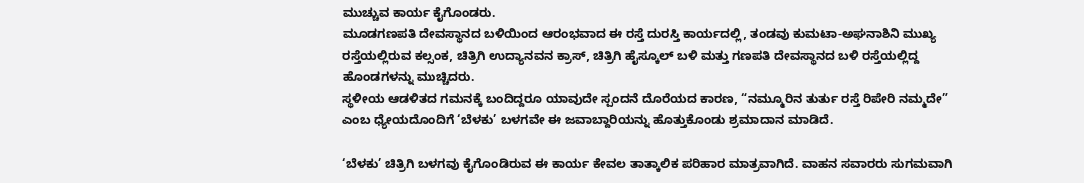ಮುಚ್ಚುವ ಕಾರ್ಯ ಕೈಗೊಂಡರು.
ಮೂಡಗಣಪತಿ ದೇವಸ್ಥಾನದ ಬಳಿಯಿಂದ ಆರಂಭವಾದ ಈ ರಸ್ತೆ ದುರಸ್ತಿ ಕಾರ್ಯದಲ್ಲಿ, ತಂಡವು ಕುಮಟಾ-ಅಘನಾಶಿನಿ ಮುಖ್ಯ ರಸ್ತೆಯಲ್ಲಿರುವ ಕಲ್ಸಂಕ, ಚಿತ್ರಿಗಿ ಉದ್ಯಾನವನ ಕ್ರಾಸ್, ಚಿತ್ರಿಗಿ ಹೈಸ್ಕೂಲ್ ಬಳಿ ಮತ್ತು ಗಣಪತಿ ದೇವಸ್ಥಾನದ ಬಳಿ ರಸ್ತೆಯಲ್ಲಿದ್ದ ಹೊಂಡಗಳನ್ನು ಮುಚ್ಚಿದರು.
ಸ್ಥಳೀಯ ಆಡಳಿತದ ಗಮನಕ್ಕೆ ಬಂದಿದ್ದರೂ ಯಾವುದೇ ಸ್ಪಂದನೆ ದೊರೆಯದ ಕಾರಣ, “ನಮ್ಮೂರಿನ ತುರ್ತು ರಸ್ತೆ ರಿಪೇರಿ ನಮ್ಮದೇ” ಎಂಬ ಧ್ಯೇಯದೊಂದಿಗೆ ‘ಬೆಳಕು’ ಬಳಗವೇ ಈ ಜವಾಬ್ದಾರಿಯನ್ನು ಹೊತ್ತುಕೊಂಡು ಶ್ರಮಾದಾನ ಮಾಡಿದೆ.

‘ಬೆಳಕು’ ಚಿತ್ರಿಗಿ ಬಳಗವು ಕೈಗೊಂಡಿರುವ ಈ ಕಾರ್ಯ ಕೇವಲ ತಾತ್ಕಾಲಿಕ ಪರಿಹಾರ ಮಾತ್ರವಾಗಿದೆ. ವಾಹನ ಸವಾರರು ಸುಗಮವಾಗಿ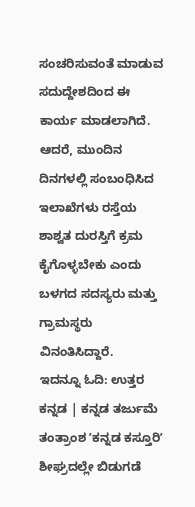ಸಂಚರಿಸುವಂತೆ ಮಾಡುವ ಸದುದ್ದೇಶದಿಂದ ಈ ಕಾರ್ಯ ಮಾಡಲಾಗಿದೆ. ಆದರೆ, ಮುಂದಿನ ದಿನಗಳಲ್ಲಿ ಸಂಬಂಧಿಸಿದ ಇಲಾಖೆಗಳು ರಸ್ತೆಯ ಶಾಶ್ವತ ದುರಸ್ತಿಗೆ ಕ್ರಮ ಕೈಗೊಳ್ಳಬೇಕು ಎಂದು ಬಳಗದ ಸದಸ್ಯರು ಮತ್ತು ಗ್ರಾಮಸ್ಥರು ವಿನಂತಿಸಿದ್ದಾರೆ.
ಇದನ್ನೂ ಓದಿ: ಉತ್ತರ ಕನ್ನಡ | ಕನ್ನಡ ತರ್ಜುಮೆ ತಂತ್ರಾಂಶ ʼಕನ್ನಡ ಕಸ್ತೂರಿʼ ಶೀಘ್ರದಲ್ಲೇ ಬಿಡುಗಡೆ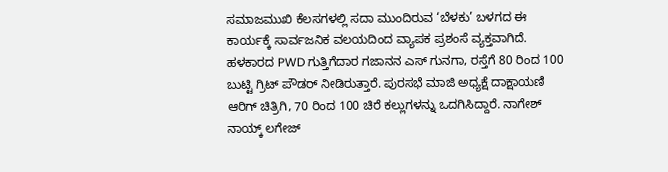ಸಮಾಜಮುಖಿ ಕೆಲಸಗಳಲ್ಲಿ ಸದಾ ಮುಂದಿರುವ ‘ಬೆಳಕು’ ಬಳಗದ ಈ ಕಾರ್ಯಕ್ಕೆ ಸಾರ್ವಜನಿಕ ವಲಯದಿಂದ ವ್ಯಾಪಕ ಪ್ರಶಂಸೆ ವ್ಯಕ್ತವಾಗಿದೆ.
ಹಳಕಾರದ PWD ಗುತ್ತಿಗೆದಾರ ಗಜಾನನ ಎಸ್ ಗುನಗಾ, ರಸ್ತೆಗೆ 80 ರಿಂದ 100 ಬುಟ್ಟಿ ಗ್ರಿಟ್ ಪೌಡರ್ ನೀಡಿರುತ್ತಾರೆ. ಪುರಸಭೆ ಮಾಜಿ ಅಧ್ಯಕ್ಷೆ ದಾಕ್ಷಾಯಣಿ ಆರಿಗ್ ಚಿತ್ರಿಗಿ, 70 ರಿಂದ 100 ಚಿರೆ ಕಲ್ಲುಗಳನ್ನು ಒದಗಿಸಿದ್ದಾರೆ. ನಾಗೇಶ್ ನಾಯ್ಕ್ ಲಗೇಜ್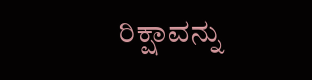ರಿಕ್ಷಾವನ್ನು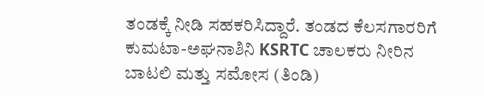ತಂಡಕ್ಕೆ ನೀಡಿ ಸಹಕರಿಸಿದ್ದಾರೆ. ತಂಡದ ಕೆಲಸಗಾರರಿಗೆ ಕುಮಟಾ-ಅಘನಾಶಿನಿ KSRTC ಚಾಲಕರು ನೀರಿನ ಬಾಟಲಿ ಮತ್ತು ಸಮೋಸ (ತಿಂಡಿ)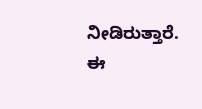ನೀಡಿರುತ್ತಾರೆ. ಈ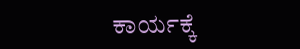ಕಾರ್ಯಕ್ಕೆ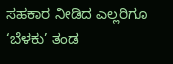ಸಹಕಾರ ನೀಡಿದ ಎಲ್ಲರಿಗೂ ‘ಬೆಳಕು’ ತಂಡ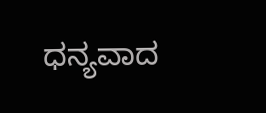ಧನ್ಯವಾದ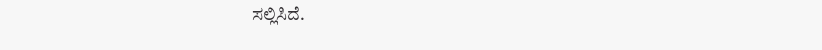ಸಲ್ಲಿಸಿದೆ.